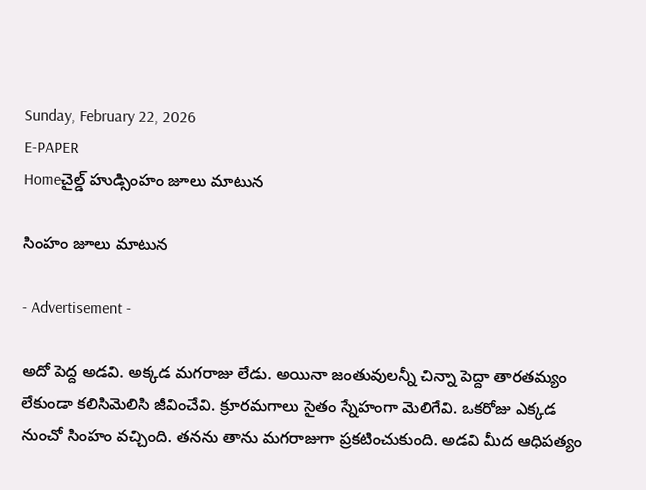Sunday, February 22, 2026
E-PAPER
Homeచైల్డ్ హుడ్సింహం జూలు మాటున

సింహం జూలు మాటున

- Advertisement -

అదో పెద్ద అడవి. అక్కడ మగరాజు లేడు. అయినా జంతువులన్నీ చిన్నా పెద్దా తారతమ్యం లేకుండా కలిసిమెలిసి జీవించేవి. క్రూరమగాలు సైతం స్నేహంగా మెలిగేవి. ఒకరోజు ఎక్కడ నుంచో సింహం వచ్చింది. తనను తాను మగరాజుగా ప్రకటించుకుంది. అడవి మీద ఆధిపత్యం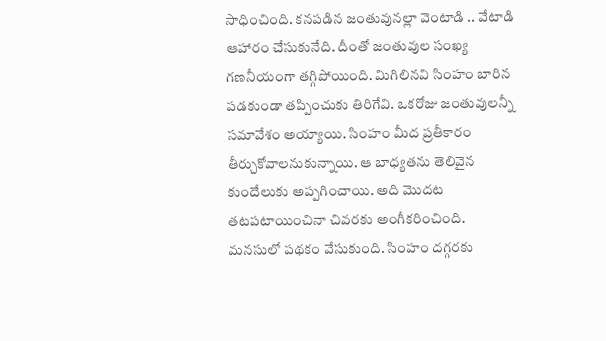సాధించింది. కనపడిన జంతువునల్లా వెంటాడి .. వేటాడి ఆహారం చేసుకునేది. దీంతో జంతువుల సంఖ్య గణనీయంగా తగ్గిపోయింది. మిగిలినవి సింహం బారిన పడకుండా తప్పించుకు తిరిగేవి. ఒకరోజు జంతువులన్నీ సమావేశం అయ్యాయి. సింహం మీద ప్రతీకారం తీర్చుకోవాలనుకున్నాయి. ఆ బాధ్యతను తెలివైన కుందేలుకు అప్పగించాయి. అది మొదట తటపటాయించినా చివరకు అంగీకరించింది.
మనసులో పథకం వేసుకుంది. సింహం దగ్గరకు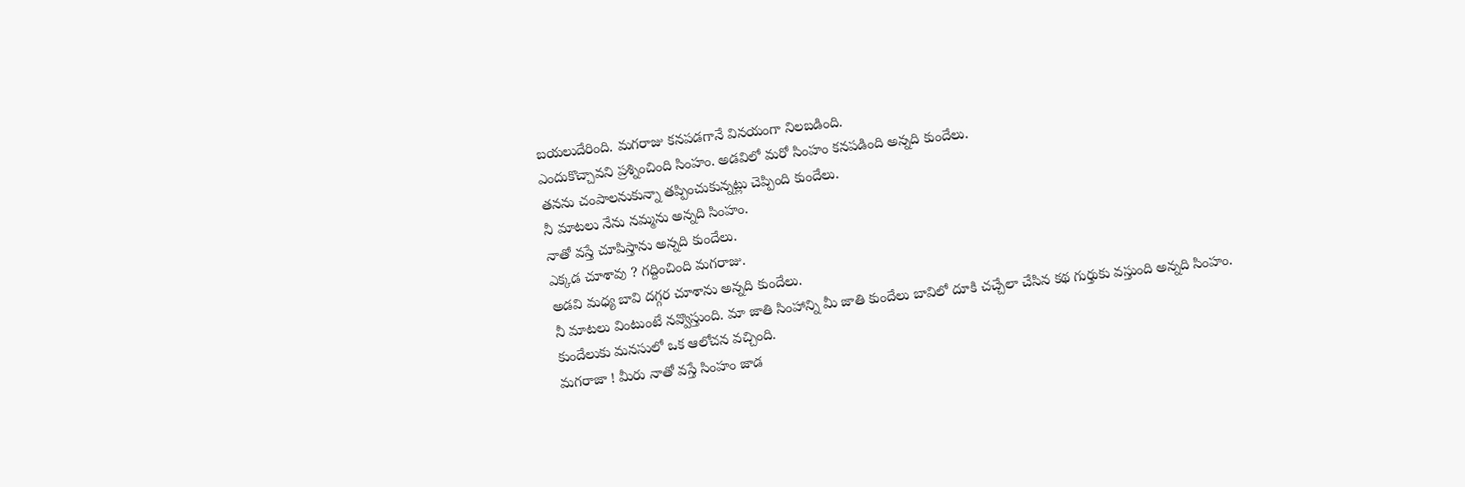బయలుదేరింది. మగరాజు కనపడగానే వినయంగా నిలబడింది.
ఎందుకొచ్చావని ప్రశ్నించింది సింహం. అడవిలో మరో సింహం కనపడింది అన్నది కుందేలు.
తనను చంపాలనుకున్నా తప్పించుకున్నట్లు చెప్పింది కుందేలు.
నీ మాటలు నేను నమ్మను అన్నది సింహం.
నాతో వస్తే చూపిస్తాను అన్నది కుందేలు.
ఎక్కడ చూశావు ? గద్దించింది మగరాజు.
అడవి మధ్య బావి దగ్గర చూశాను అన్నది కుందేలు.
నీ మాటలు వింటుంటే నవ్వొస్తుంది. మా జాతి సింహాన్ని మీ జాతి కుందేలు బావిలో దూకి చచ్చేలా చేసిన కథ గుర్తుకు వస్తుంది అన్నది సింహం.
కుందేలుకు మనసులో ఒక ఆలోచన వచ్చింది.
మగరాజా ! మీరు నాతో వస్తే సింహం జాడ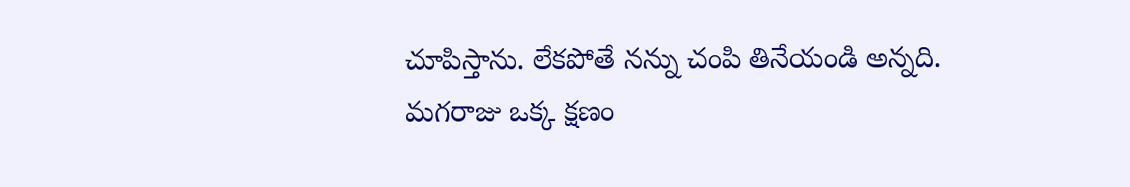చూపిస్తాను. లేకపోతే నన్ను చంపి తినేయండి అన్నది.
మగరాజు ఒక్క క్షణం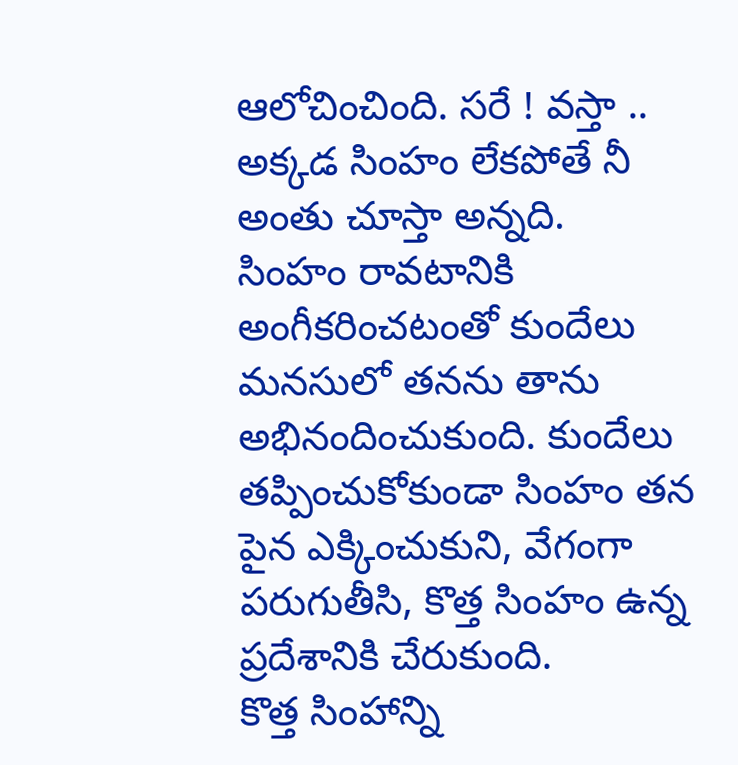ఆలోచించింది. సరే ! వస్తా .. అక్కడ సింహం లేకపోతే నీ అంతు చూస్తా అన్నది.
సింహం రావటానికి అంగీకరించటంతో కుందేలు మనసులో తనను తాను అభినందించుకుంది. కుందేలు తప్పించుకోకుండా సింహం తన పైన ఎక్కించుకుని, వేగంగా పరుగుతీసి, కొత్త సింహం ఉన్న ప్రదేశానికి చేరుకుంది.
కొత్త సింహాన్ని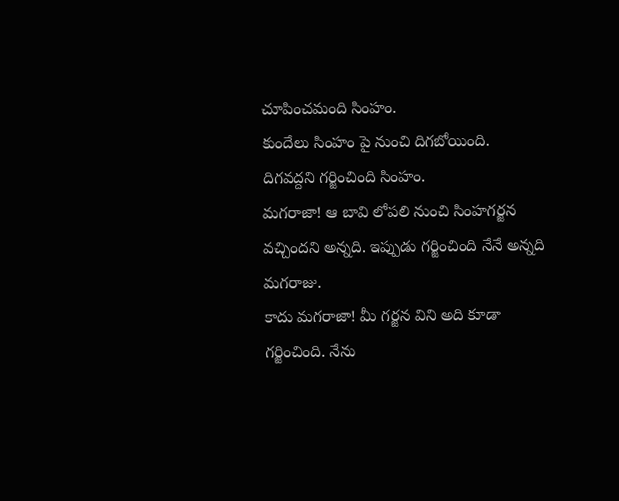చూపించమంది సింహం.
కుందేలు సింహం పై నుంచి దిగబోయింది.
దిగవద్దని గర్జించింది సింహం.
మగరాజా! ఆ బావి లోపలి నుంచి సింహగర్జన వచ్చిందని అన్నది. ఇప్పుడు గర్జించింది నేనే అన్నది మగరాజు.
కాదు మగరాజా! మీ గర్జన విని అది కూడా గర్జించింది. నేను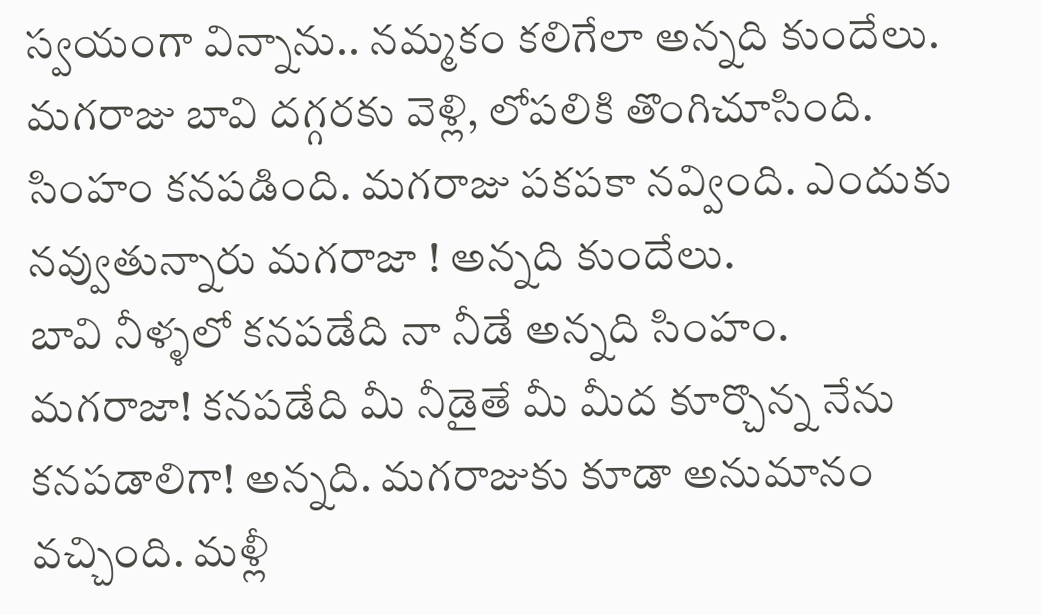స్వయంగా విన్నాను.. నమ్మకం కలిగేలా అన్నది కుందేలు.
మగరాజు బావి దగ్గరకు వెళ్లి, లోపలికి తొంగిచూసింది. సింహం కనపడింది. మగరాజు పకపకా నవ్వింది. ఎందుకు నవ్వుతున్నారు మగరాజా ! అన్నది కుందేలు.
బావి నీళ్ళలో కనపడేది నా నీడే అన్నది సింహం.
మగరాజా! కనపడేది మీ నీడైతే మీ మీద కూర్చొన్న నేను కనపడాలిగా! అన్నది. మగరాజుకు కూడా అనుమానం వచ్చింది. మళ్లీ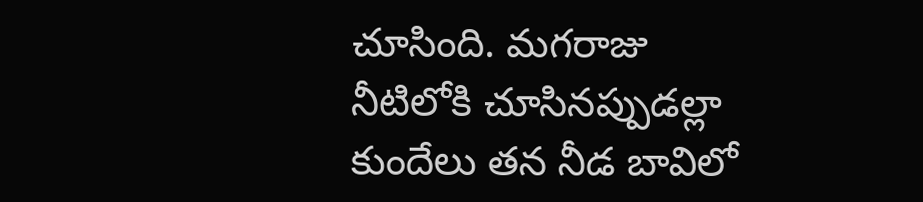చూసింది. మగరాజు నీటిలోకి చూసినప్పుడల్లా కుందేలు తన నీడ బావిలో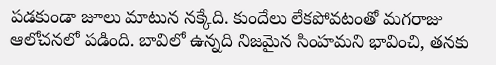పడకుండా జూలు మాటున నక్కేది. కుందేలు లేకపోవటంతో మగరాజు ఆలోచనలో పడింది. బావిలో ఉన్నది నిజమైన సింహమని భావించి, తనకు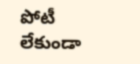పోటీ లేకుండా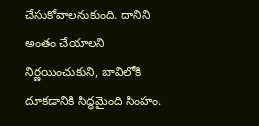చేసుకోవాలనుకుంది. దానిని అంతం చేయాలని నిర్ణయించుకుని, బావిలోకి దూకడానికి సిద్ధమైంది సింహం.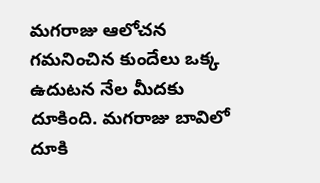మగరాజు ఆలోచన గమనించిన కుందేలు ఒక్క ఉదుటన నేల మీదకు దూకింది. మగరాజు బావిలో దూకి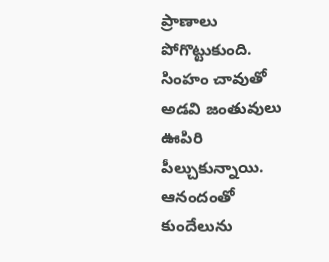ప్రాణాలు పోగొట్టుకుంది. సింహం చావుతో అడవి జంతువులు ఊపిరి పీల్చుకున్నాయి. ఆనందంతో కుందేలును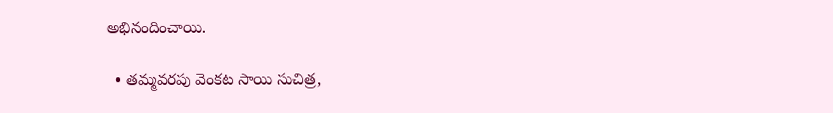అభినందించాయి.

  • తమ్మవరపు వెంకట సాయి సుచిత్ర,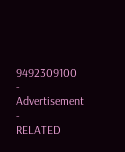9492309100
- Advertisement -
RELATED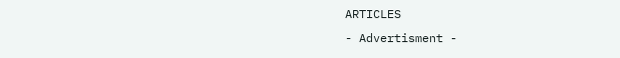ARTICLES
- Advertisment -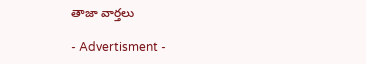తాజా వార్తలు

- Advertisment -